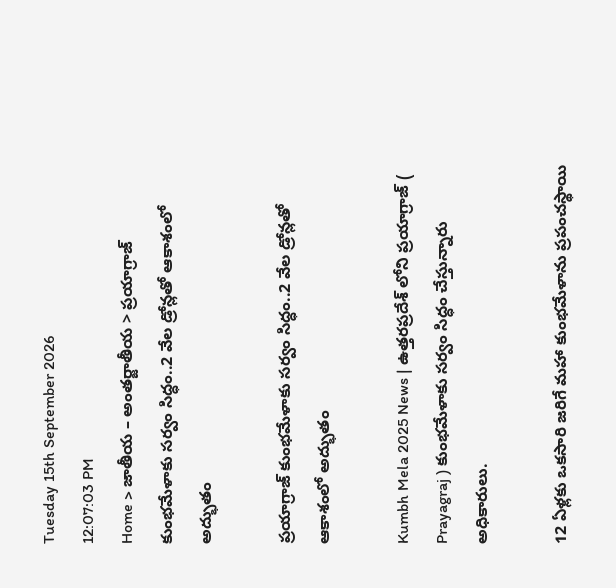Tuesday 15th September 2026
12:07:03 PM
Home > జాతీయ – అంతర్జాతీయ > ప్రయాగ్రాజ్ కుంభమేళాకు సర్వం సిద్ధం..2 వేల డ్రోన్లతో ఆకాశంలో అద్భుతం

ప్రయాగ్రాజ్ కుంభమేళాకు సర్వం సిద్ధం..2 వేల డ్రోన్లతో ఆకాశంలో అద్భుతం

Kumbh Mela 2025 News | ఉత్తరప్రదేశ్ లోని ప్రయాగ్రాజ్ ( Prayagraj ) కుంభమేళాకు సర్వం సిద్ధం చేస్తున్నారు అధికారులు.

12 ఏళ్లకు ఒకసారి జరిగే మహా కుంభమేళాను ప్రపంచస్థాయి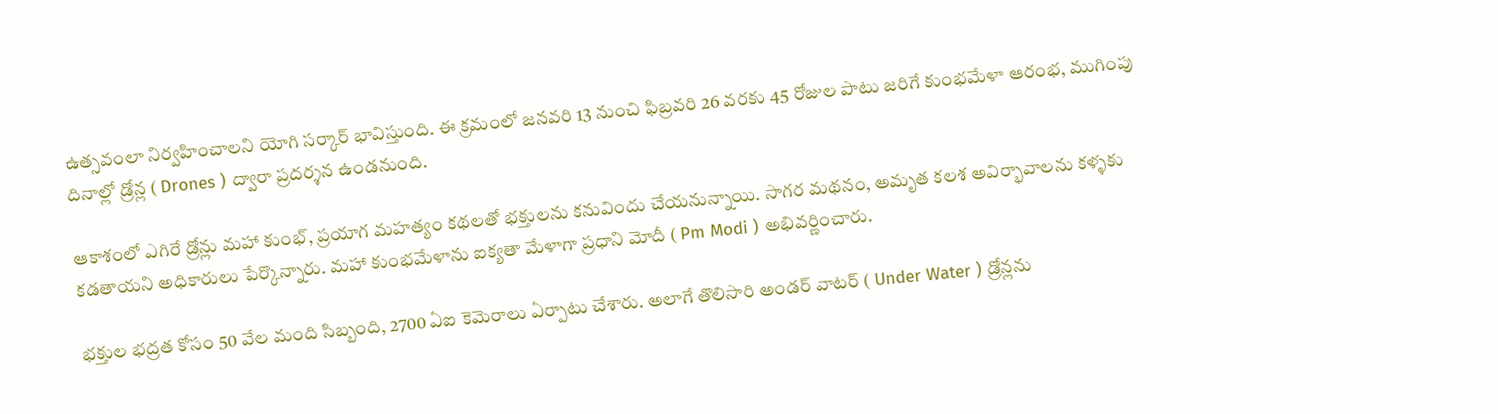ఉత్సవంలా నిర్వహించాలని యోగి సర్కార్ భావిస్తుంది. ఈ క్రమంలో జనవరి 13 నుంచి ఫిబ్రవరి 26 వరకు 45 రోజుల పాటు జరిగే కుంభమేళా ఆరంభ, ముగింపు దినాల్లో డ్రోన్ల ( Drones ) ద్వారా ప్రదర్శన ఉండనుంది.

ఆకాశంలో ఎగిరే డ్రోన్లు మహా కుంభ్, ప్రయాగ మహత్యం కథలతో భక్తులను కనువిందు చేయనున్నాయి. సాగర మథనం, అమృత కలశ అవిర్భావాలను కళ్ళకు కడతాయని అధికారులు పేర్కొన్నారు. మహా కుంభమేళాను ఐక్యతా మేళాగా ప్రధాని మోదీ ( Pm Modi ) అభివర్ణించారు.

భక్తుల భద్రత కోసం 50 వేల మంది సిబ్బంది, 2700 ఏఐ కెమెరాలు ఏర్పాటు చేశారు. అలాగే తొలిసారి అండర్ వాటర్ ( Under Water ) డ్రోన్లను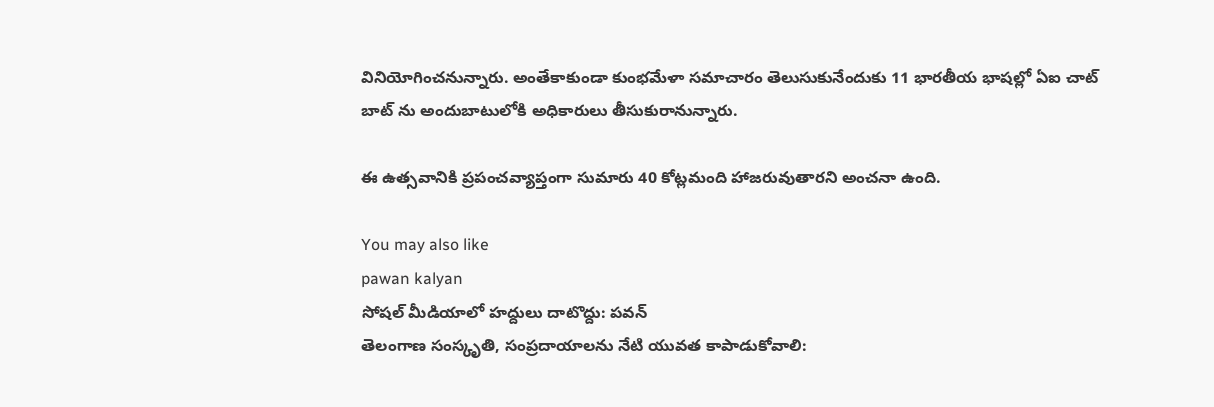వినియోగించనున్నారు. అంతేకాకుండా కుంభమేళా సమాచారం తెలుసుకునేందుకు 11 భారతీయ భాషల్లో ఏఐ చాట్ బాట్ ను అందుబాటులోకి అధికారులు తీసుకురానున్నారు.

ఈ ఉత్సవానికి ప్రపంచవ్యాప్తంగా సుమారు 40 కోట్లమంది హాజరువుతారని అంచనా ఉంది.

You may also like
pawan kalyan
సోషల్ మీడియాలో హద్దులు దాటొద్దు: పవన్
తెలంగాణ సంస్కృతి, సంప్రదాయాలను నేటి యువత కాపాడుకోవాలి: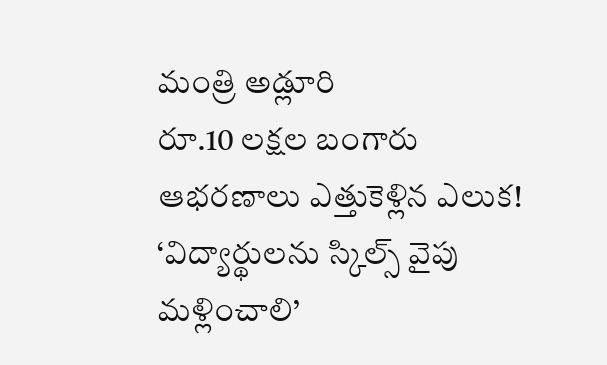మంత్రి అడ్లూరి
రూ.10 లక్షల బంగారు ఆభరణాలు ఎత్తుకెళ్లిన ఎలుక!
‘విద్యార్థులను స్కిల్స్ వైపు మళ్లించాలి’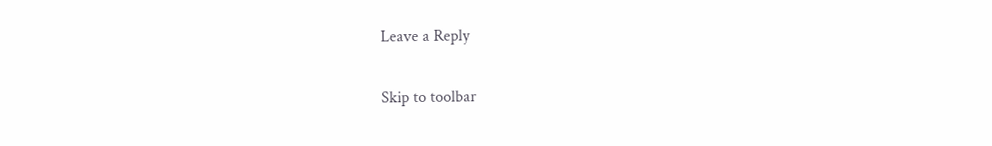Leave a Reply

Skip to toolbar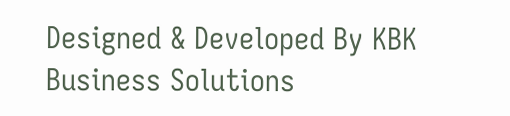Designed & Developed By KBK Business Solutions